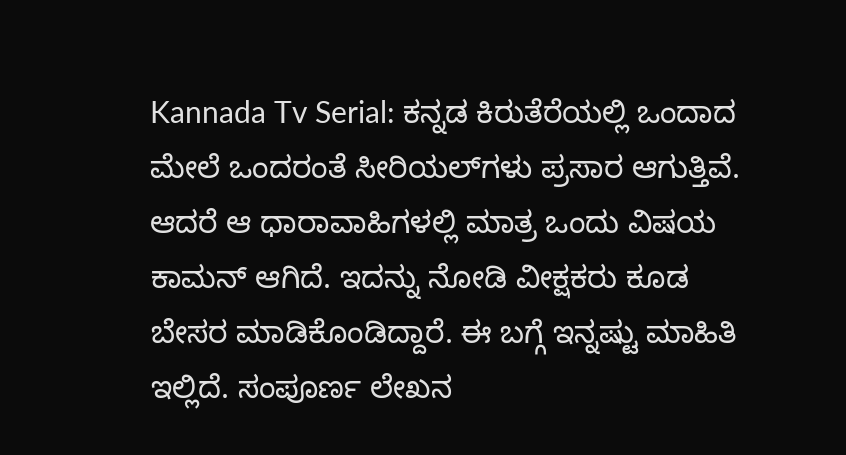Kannada Tv Serial: ಕನ್ನಡ ಕಿರುತೆರೆಯಲ್ಲಿ ಒಂದಾದ ಮೇಲೆ ಒಂದರಂತೆ ಸೀರಿಯಲ್‌ಗಳು ಪ್ರಸಾರ ಆಗುತ್ತಿವೆ. ಆದರೆ ಆ ಧಾರಾವಾಹಿಗಳಲ್ಲಿ ಮಾತ್ರ ಒಂದು ವಿಷಯ ಕಾಮನ್‌ ಆಗಿದೆ. ಇದನ್ನು ನೋಡಿ ವೀಕ್ಷಕರು ಕೂಡ ಬೇಸರ ಮಾಡಿಕೊಂಡಿದ್ದಾರೆ. ಈ ಬಗ್ಗೆ ಇನ್ನಷ್ಟು ಮಾಹಿತಿ ಇಲ್ಲಿದೆ. ಸಂಪೂರ್ಣ ಲೇಖನ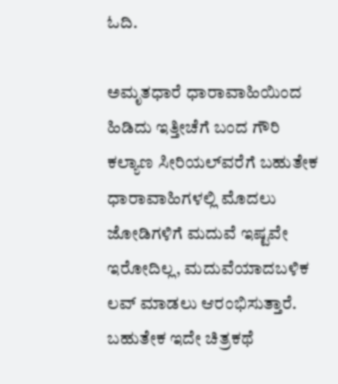ಓದಿ.

ಅಮೃತಧಾರೆ ಧಾರಾವಾಹಿಯಿಂದ ಹಿಡಿದು ಇತ್ತೀಚೆಗೆ ಬಂದ ಗೌರಿ ಕಲ್ಯಾಣ ಸೀರಿಯಲ್‌ವರೆಗೆ ಬಹುತೇಕ ಧಾರಾವಾಹಿಗಳಲ್ಲಿ ಮೊದಲು ಜೋಡಿಗಳಿಗೆ ಮದುವೆ ಇಷ್ಟವೇ ಇರೋದಿಲ್ಲ, ಮದುವೆಯಾದಬಳಿಕ ಲವ್‌ ಮಾಡಲು ಆರಂಭಿಸುತ್ತಾರೆ. ಬಹುತೇಕ ಇದೇ ಚಿತ್ರಕಥೆ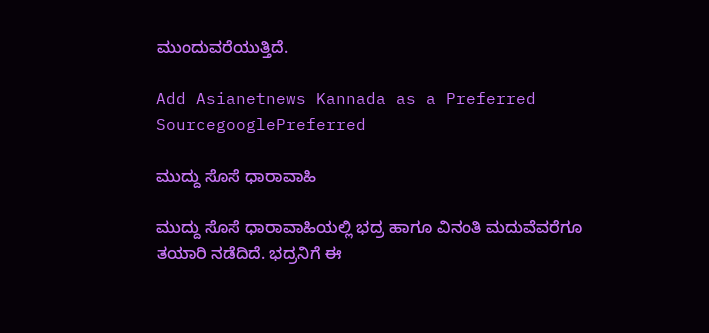ಮುಂದುವರೆಯುತ್ತಿದೆ.

Add Asianetnews Kannada as a Preferred SourcegooglePreferred

ಮುದ್ದು ಸೊಸೆ ಧಾರಾವಾಹಿ

ಮುದ್ದು ಸೊಸೆ ಧಾರಾವಾಹಿಯಲ್ಲಿ ಭದ್ರ ಹಾಗೂ ವಿನಂತಿ ಮದುವೆವರೆಗೂ ತಯಾರಿ ನಡೆದಿದೆ. ಭದ್ರನಿಗೆ ಈ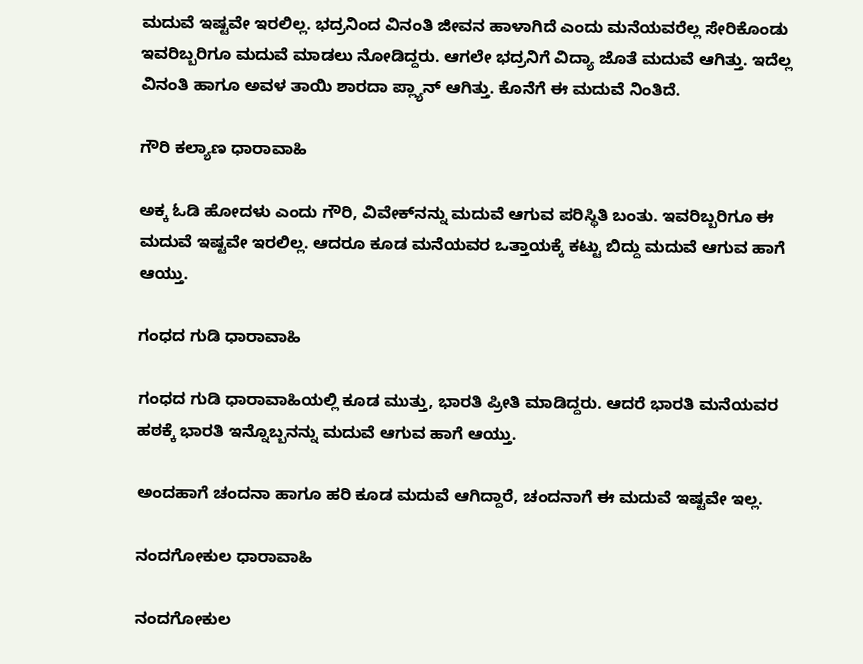ಮದುವೆ ಇಷ್ಟವೇ ಇರಲಿಲ್ಲ. ಭದ್ರನಿಂದ ವಿನಂತಿ ಜೀವನ ಹಾಳಾಗಿದೆ ಎಂದು ಮನೆಯವರೆಲ್ಲ ಸೇರಿಕೊಂಡು ಇವರಿಬ್ಬರಿಗೂ ಮದುವೆ ಮಾಡಲು ನೋಡಿದ್ದರು. ಆಗಲೇ ಭದ್ರನಿಗೆ ವಿದ್ಯಾ ಜೊತೆ ಮದುವೆ ಆಗಿತ್ತು. ಇದೆಲ್ಲ ವಿನಂತಿ ಹಾಗೂ ಅವಳ ತಾಯಿ ಶಾರದಾ ಪ್ಲ್ಯಾನ್‌ ಆಗಿತ್ತು. ಕೊನೆಗೆ ಈ ಮದುವೆ ನಿಂತಿದೆ.

ಗೌರಿ ಕಲ್ಯಾಣ ಧಾರಾವಾಹಿ

ಅಕ್ಕ ಓಡಿ ಹೋದಳು ಎಂದು ಗೌರಿ, ವಿವೇಕ್‌ನನ್ನು ಮದುವೆ ಆಗುವ ಪರಿಸ್ಥಿತಿ ಬಂತು. ಇವರಿಬ್ಬರಿಗೂ ಈ ಮದುವೆ ಇಷ್ಟವೇ ಇರಲಿಲ್ಲ. ಆದರೂ ಕೂಡ ಮನೆಯವರ ಒತ್ತಾಯಕ್ಕೆ ಕಟ್ಟು ಬಿದ್ದು ಮದುವೆ ಆಗುವ ಹಾಗೆ ಆಯ್ತು.

ಗಂಧದ ಗುಡಿ ಧಾರಾವಾಹಿ

ಗಂಧದ ಗುಡಿ ಧಾರಾವಾಹಿಯಲ್ಲಿ ಕೂಡ ಮುತ್ತು, ಭಾರತಿ ಪ್ರೀತಿ ಮಾಡಿದ್ದರು. ಆದರೆ ಭಾರತಿ ಮನೆಯವರ ಹಠಕ್ಕೆ ಭಾರತಿ ಇನ್ನೊಬ್ಬನನ್ನು ಮದುವೆ ಆಗುವ ಹಾಗೆ ಆಯ್ತು.

ಅಂದಹಾಗೆ ಚಂದನಾ ಹಾಗೂ ಹರಿ ಕೂಡ ಮದುವೆ ಆಗಿದ್ದಾರೆ, ಚಂದನಾಗೆ ಈ ಮದುವೆ ಇಷ್ಟವೇ ಇಲ್ಲ.

ನಂದಗೋಕುಲ ಧಾರಾವಾಹಿ

ನಂದಗೋಕುಲ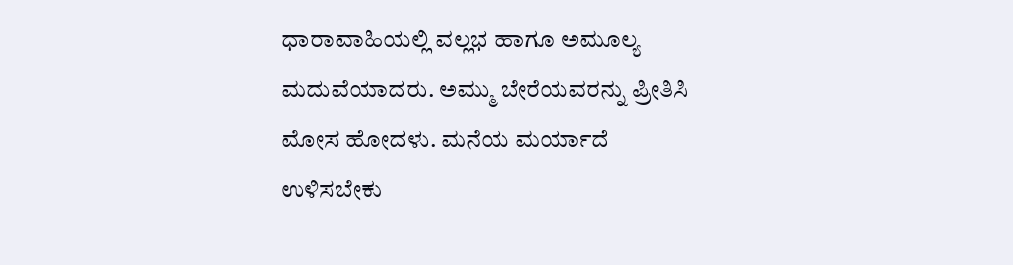ಧಾರಾವಾಹಿಯಲ್ಲಿ ವಲ್ಲಭ ಹಾಗೂ ಅಮೂಲ್ಯ ಮದುವೆಯಾದರು. ಅಮ್ಮು ಬೇರೆಯವರನ್ನು ಪ್ರೀತಿಸಿ ಮೋಸ ಹೋದಳು. ಮನೆಯ ಮರ್ಯಾದೆ ಉಳಿಸಬೇಕು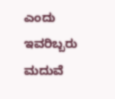ಎಂದು ಇವರಿಬ್ಬರು ಮದುವೆ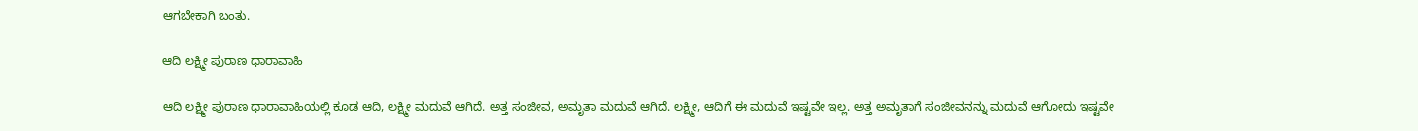ಆಗಬೇಕಾಗಿ ಬಂತು.

ಆದಿ ಲಕ್ಷ್ಮೀ ಪುರಾಣ ಧಾರಾವಾಹಿ

ಆದಿ ಲಕ್ಷ್ಮೀ ಪುರಾಣ ಧಾರಾವಾಹಿಯಲ್ಲಿ ಕೂಡ ಆದಿ, ಲಕ್ಷ್ಮೀ ಮದುವೆ ಆಗಿದೆ. ಅತ್ತ ಸಂಜೀವ, ಅಮೃತಾ ಮದುವೆ ಆಗಿದೆ. ಲಕ್ಷ್ಮೀ, ಆದಿಗೆ ಈ ಮದುವೆ ಇಷ್ಟವೇ ಇಲ್ಲ. ಅತ್ತ ಅಮೃತಾಗೆ ಸಂಜೀವನನ್ನು ಮದುವೆ ಆಗೋದು ಇಷ್ಟವೇ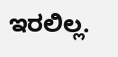ಇರಲಿಲ್ಲ.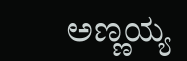ಅಣ್ಣಯ್ಯ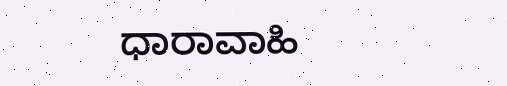ಧಾರಾವಾಹಿ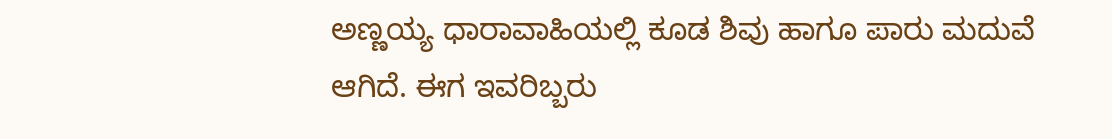ಅಣ್ಣಯ್ಯ ಧಾರಾವಾಹಿಯಲ್ಲಿ ಕೂಡ ಶಿವು ಹಾಗೂ ಪಾರು ಮದುವೆ ಆಗಿದೆ. ಈಗ ಇವರಿಬ್ಬರು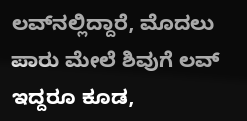ಲವ್‌ನಲ್ಲಿದ್ದಾರೆ, ಮೊದಲು ಪಾರು ಮೇಲೆ ಶಿವುಗೆ ಲವ್‌ ಇದ್ದರೂ ಕೂಡ,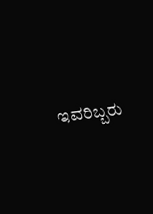ಇವರಿಬ್ಬರು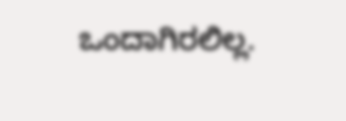ಒಂದಾಗಿರಲಿಲ್ಲ.